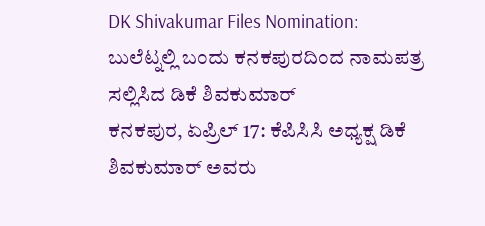DK Shivakumar Files Nomination: ಬುಲೆಟ್ನಲ್ಲಿ ಬಂದು ಕನಕಪುರದಿಂದ ನಾಮಪತ್ರ ಸಲ್ಲಿಸಿದ ಡಿಕೆ ಶಿವಕುಮಾರ್
ಕನಕಪುರ, ಏಪ್ರಿಲ್ 17: ಕೆಪಿಸಿಸಿ ಅಧ್ಯಕ್ಷ ಡಿಕೆ ಶಿವಕುಮಾರ್ ಅವರು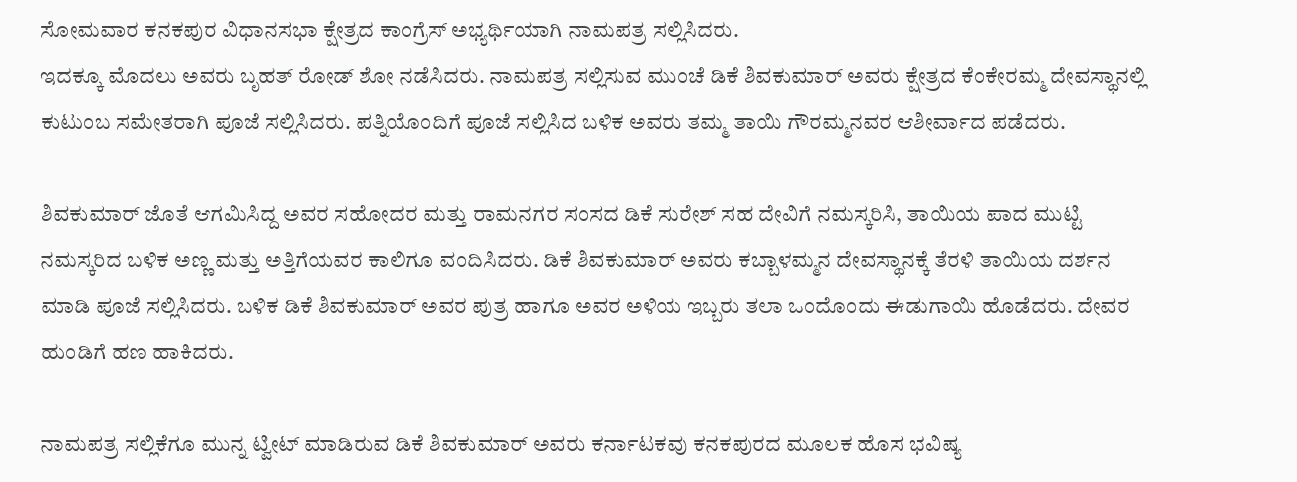ಸೋಮವಾರ ಕನಕಪುರ ವಿಧಾನಸಭಾ ಕ್ಷೇತ್ರದ ಕಾಂಗ್ರೆಸ್ ಅಭ್ಯರ್ಥಿಯಾಗಿ ನಾಮಪತ್ರ ಸಲ್ಲಿಸಿದರು.
ಇದಕ್ಕೂ ಮೊದಲು ಅವರು ಬೃಹತ್ ರೋಡ್ ಶೋ ನಡೆಸಿದರು. ನಾಮಪತ್ರ ಸಲ್ಲಿಸುವ ಮುಂಚೆ ಡಿಕೆ ಶಿವಕುಮಾರ್ ಅವರು ಕ್ಷೇತ್ರದ ಕೆಂಕೇರಮ್ಮ ದೇವಸ್ಥಾನಲ್ಲಿ ಕುಟುಂಬ ಸಮೇತರಾಗಿ ಪೂಜೆ ಸಲ್ಲಿಸಿದರು. ಪತ್ನಿಯೊಂದಿಗೆ ಪೂಜೆ ಸಲ್ಲಿಸಿದ ಬಳಿಕ ಅವರು ತಮ್ಮ ತಾಯಿ ಗೌರಮ್ಮನವರ ಆಶೀರ್ವಾದ ಪಡೆದರು.

ಶಿವಕುಮಾರ್ ಜೊತೆ ಆಗಮಿಸಿದ್ದ ಅವರ ಸಹೋದರ ಮತ್ತು ರಾಮನಗರ ಸಂಸದ ಡಿಕೆ ಸುರೇಶ್ ಸಹ ದೇವಿಗೆ ನಮಸ್ಕರಿಸಿ, ತಾಯಿಯ ಪಾದ ಮುಟ್ಟಿ ನಮಸ್ಕರಿದ ಬಳಿಕ ಅಣ್ಣ ಮತ್ತು ಅತ್ತಿಗೆಯವರ ಕಾಲಿಗೂ ವಂದಿಸಿದರು. ಡಿಕೆ ಶಿವಕುಮಾರ್ ಅವರು ಕಬ್ಬಾಳಮ್ಮನ ದೇವಸ್ಥಾನಕ್ಕೆ ತೆರಳಿ ತಾಯಿಯ ದರ್ಶನ ಮಾಡಿ ಪೂಜೆ ಸಲ್ಲಿಸಿದರು. ಬಳಿಕ ಡಿಕೆ ಶಿವಕುಮಾರ್ ಅವರ ಪುತ್ರ ಹಾಗೂ ಅವರ ಅಳಿಯ ಇಬ್ಬರು ತಲಾ ಒಂದೊಂದು ಈಡುಗಾಯಿ ಹೊಡೆದರು. ದೇವರ ಹುಂಡಿಗೆ ಹಣ ಹಾಕಿದರು.

ನಾಮಪತ್ರ ಸಲ್ಲಿಕೆಗೂ ಮುನ್ನ ಟ್ವೀಟ್ ಮಾಡಿರುವ ಡಿಕೆ ಶಿವಕುಮಾರ್ ಅವರು ಕರ್ನಾಟಕವು ಕನಕಪುರದ ಮೂಲಕ ಹೊಸ ಭವಿಷ್ಯ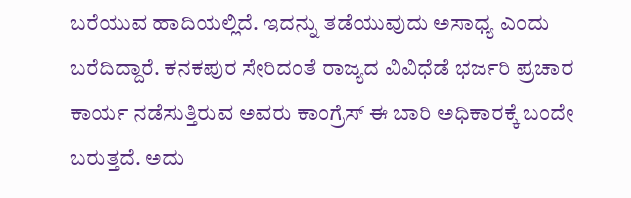ಬರೆಯುವ ಹಾದಿಯಲ್ಲಿದೆ. ಇದನ್ನು ತಡೆಯುವುದು ಅಸಾಧ್ಯ ಎಂದು ಬರೆದಿದ್ದಾರೆ. ಕನಕಪುರ ಸೇರಿದಂತೆ ರಾಜ್ಯದ ವಿವಿಧೆಡೆ ಭರ್ಜರಿ ಪ್ರಚಾರ ಕಾರ್ಯ ನಡೆಸುತ್ತಿರುವ ಅವರು ಕಾಂಗ್ರೆಸ್ ಈ ಬಾರಿ ಅಧಿಕಾರಕ್ಕೆ ಬಂದೇ ಬರುತ್ತದೆ. ಅದು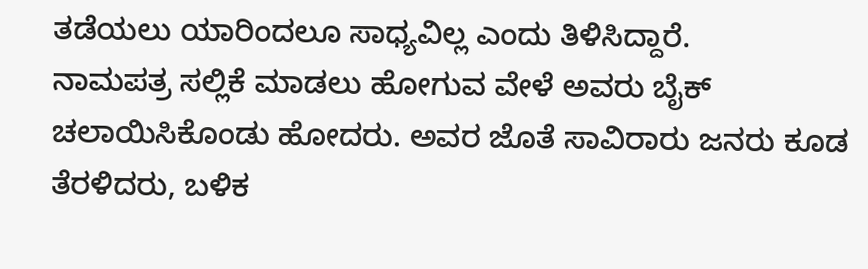ತಡೆಯಲು ಯಾರಿಂದಲೂ ಸಾಧ್ಯವಿಲ್ಲ ಎಂದು ತಿಳಿಸಿದ್ದಾರೆ.
ನಾಮಪತ್ರ ಸಲ್ಲಿಕೆ ಮಾಡಲು ಹೋಗುವ ವೇಳೆ ಅವರು ಬೈಕ್ ಚಲಾಯಿಸಿಕೊಂಡು ಹೋದರು. ಅವರ ಜೊತೆ ಸಾವಿರಾರು ಜನರು ಕೂಡ ತೆರಳಿದರು, ಬಳಿಕ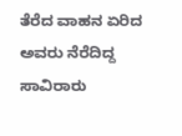ತೆರೆದ ವಾಹನ ಏರಿದ ಅವರು ನೆರೆದಿದ್ದ ಸಾವಿರಾರು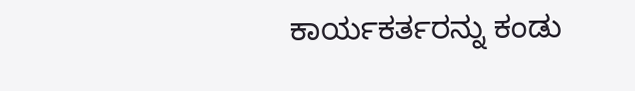ಕಾರ್ಯಕರ್ತರನ್ನು ಕಂಡು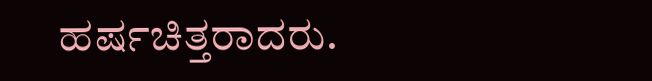ಹರ್ಷಚಿತ್ತರಾದರು.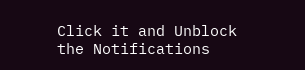Click it and Unblock the Notifications